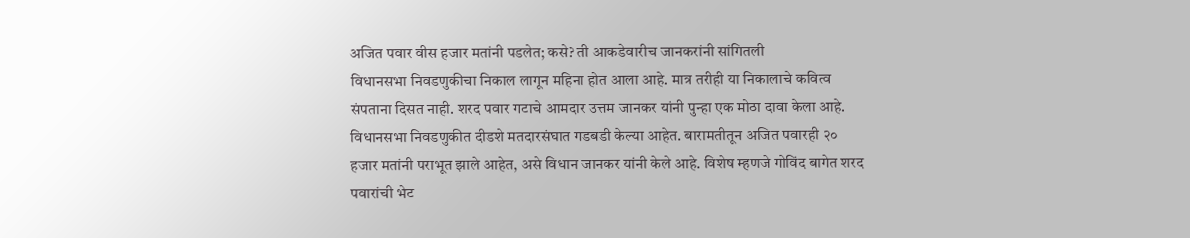अजित पवार वीस हजार मतांनी पडलेत; कसे? ती आकडेवारीच जानकरांनी सांगितली
विधानसभा निवडणुकीचा निकाल लागून महिना होत आला आहे. मात्र तरीही या निकालाचे कवित्व संपताना दिसत नाही. शरद पवार गटाचे आमदार उत्तम जानकर यांनी पुन्हा एक मोठा दावा केला आहे. विधानसभा निवडणुकीत दीडशे मतदारसंघात गडबडी केल्या आहेत. बारामतीतून अजित पवारही २० हजार मतांनी पराभूत झाले आहेत, असे विधान जानकर यांनी केले आहे. विशेष म्हणजे गोविंद बागेत शरद पवारांची भेट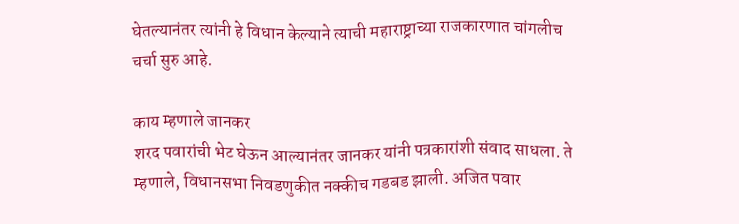घेतल्यानंतर त्यांनी हे विधान केल्याने त्याची महाराष्ट्राच्या राजकारणात चांगलीच चर्चा सुरु आहे.

काय म्हणाले जानकर
शरद पवारांची भेट घेऊन आल्यानंतर जानकर यांनी पत्रकारांशी संवाद साधला. ते म्हणाले, विधानसभा निवडणुकीत नक्कीच गडबड झाली. अजित पवार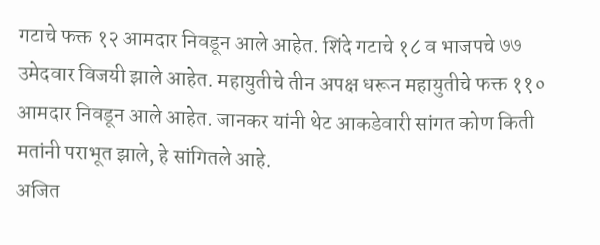गटाचे फक्त १२ आमदार निवडून आले आहेत. शिंदे गटाचे १८ व भाजपचे ७७ उमेदवार विजयी झाले आहेत. महायुतीचे तीन अपक्ष धरून महायुतीचे फक्त ११० आमदार निवडून आले आहेत. जानकर यांनी थेट आकडेवारी सांगत कोण किती मतांनी पराभूत झाले, हे सांगितले आहे.
अजित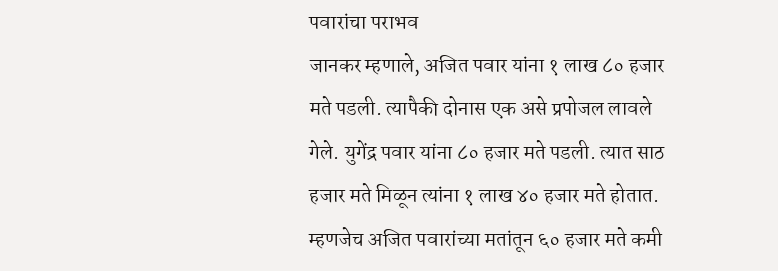पवारांचा पराभव
जानकर म्हणाले, अजित पवार यांना १ लाख ८० हजार मते पडली. त्यापैकी दोनास एक असे प्रपोजल लावले गेले. युगेंद्र पवार यांना ८० हजार मते पडली. त्यात साठ हजार मते मिळून त्यांना १ लाख ४० हजार मते होतात. म्हणजेच अजित पवारांच्या मतांतून ६० हजार मते कमी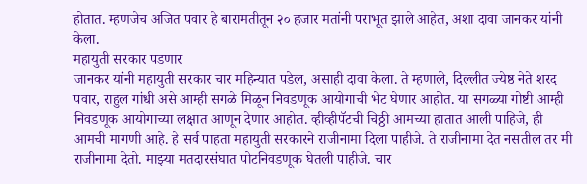होतात. म्हणजेच अजित पवार हे बारामतीतून २० हजार मतांनी पराभूत झाले आहेत, अशा दावा जानकर यांनी केला.
महायुती सरकार पडणार
जानकर यांनी महायुती सरकार चार महिन्यात पडेल, असाही दावा केला. ते म्हणाले, दिल्लीत ज्येष्ठ नेते शरद पवार, राहुल गांधी असे आम्ही सगळे मिळून निवडणूक आयोगाची भेट घेणार आहोत. या सगळ्या गोष्टी आम्ही निवडणूक आयोगाच्या लक्षात आणून देणार आहोत. व्हीव्हीपॅटची चिठ्ठी आमच्या हातात आली पाहिजे, ही आमची मागणी आहे. हे सर्व पाहता महायुती सरकारने राजीनामा दिला पाहीजे. ते राजीनामा देत नसतील तर मी राजीनामा देतो. माझ्या मतदारसंघात पोटनिवडणूक घेतली पाहीजे. चार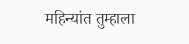महिन्यांत तुम्हाला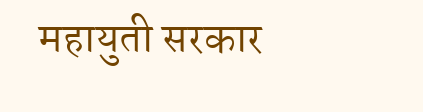महायुती सरकार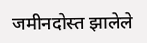जमीनदोस्त झालेले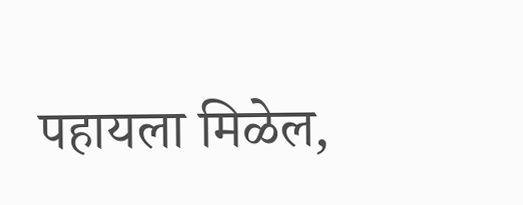पहायला मिळेल,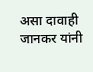असा दावाही जानकर यांनी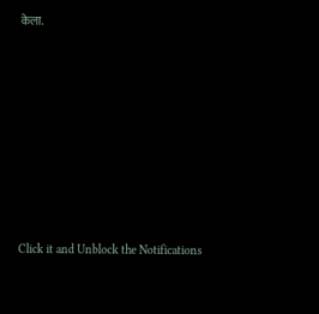केला.












Click it and Unblock the Notifications